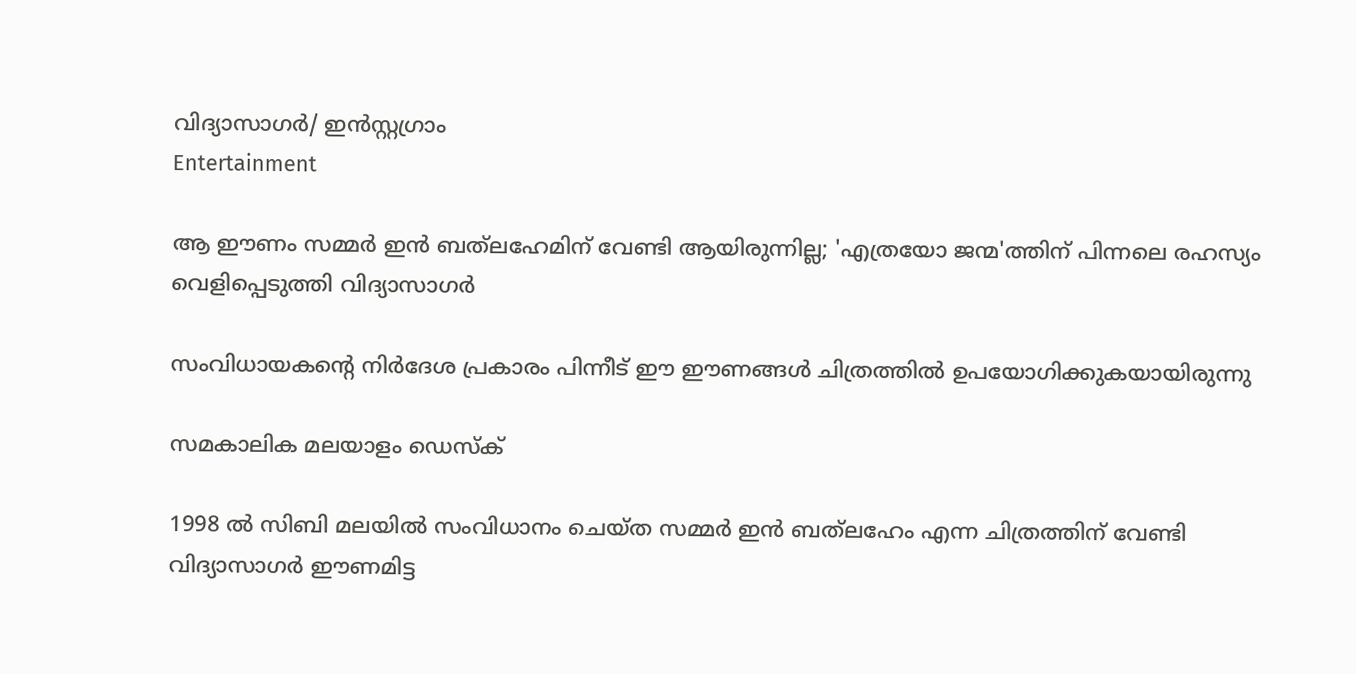വിദ്യാസാഗർ/ ഇൻസ്റ്റഗ്രാം
Entertainment

ആ ഈണം സമ്മർ ഇൻ ബത്‌ലഹേമിന് വേണ്ടി ആയിരുന്നില്ല; 'എത്രയോ ജന്മ'ത്തിന് പിന്നലെ രഹസ്യം വെളിപ്പെടുത്തി വിദ്യാസാഗർ

സംവിധായകന്റെ നിർദേശ പ്രകാരം പിന്നീട് ഈ ഈണങ്ങൾ ചിത്രത്തിൽ ഉപയോഗിക്കുകയായിരുന്നു

സമകാലിക മലയാളം ഡെസ്ക്

1998 ൽ സിബി മലയിൽ സംവിധാനം ചെയ്‌ത സമ്മർ ഇൻ ബത്‌ലഹേം എന്ന ചിത്രത്തിന് വേണ്ടി വിദ്യാസാഗർ ഈണമിട്ട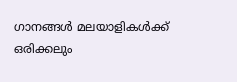ഗാനങ്ങൾ മലയാളികൾക്ക് ഒരിക്കലും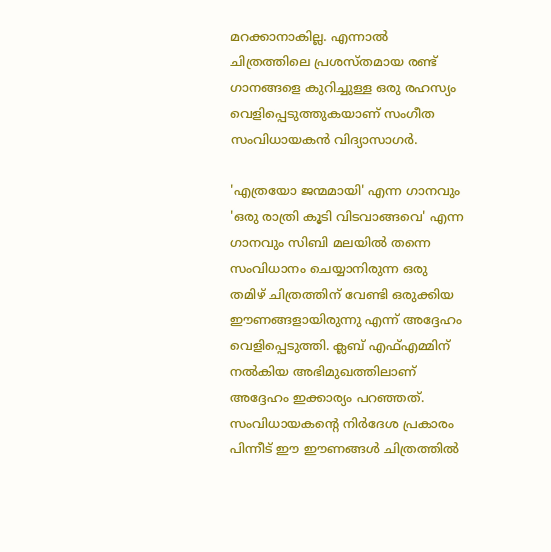മറക്കാനാകില്ല. എന്നാൽ ചിത്രത്തിലെ പ്രശസ്‌തമായ രണ്ട് ഗാനങ്ങളെ കുറിച്ചുള്ള ഒരു രഹസ്യം വെളിപ്പെടുത്തുകയാണ് സംഗീത സംവിധായകൻ വിദ്യാസാഗർ.

'എത്രയോ ജന്മമായി' എന്ന ഗാനവും 'ഒരു രാത്രി കൂടി വിടവാങ്ങവെ' എന്ന ഗാനവും സിബി മലയിൽ തന്നെ സംവിധാനം ചെയ്യാനിരുന്ന ഒരു തമിഴ് ചിത്രത്തിന് വേണ്ടി ഒരുക്കിയ ഈണങ്ങളായിരുന്നു എന്ന് അദ്ദേഹം വെളിപ്പെടുത്തി. ക്ലബ് എഫ്‌എമ്മിന് നൽകിയ അഭിമുഖത്തിലാണ് അദ്ദേഹം ഇക്കാര്യം പറഞ്ഞത്. സംവിധായകന്റെ നിർദേശ പ്രകാരം പിന്നീട് ഈ ഈണങ്ങൾ ചിത്രത്തിൽ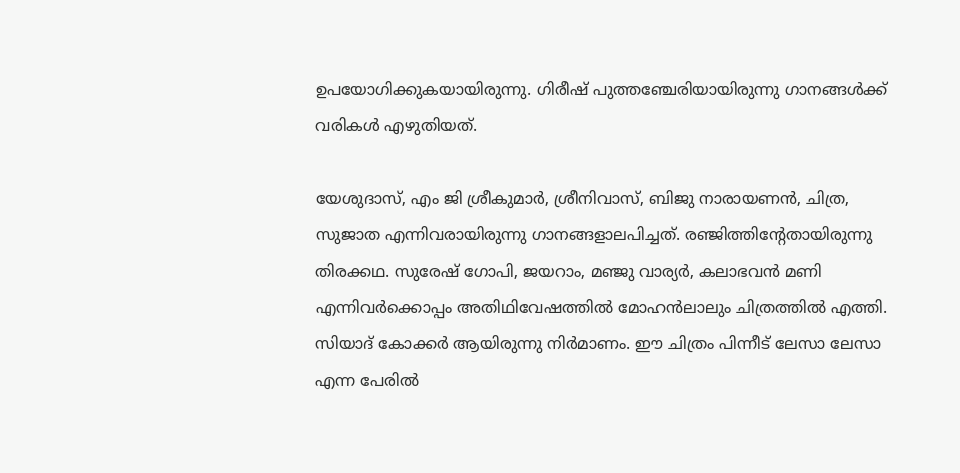ഉപയോഗിക്കുകയായിരുന്നു. ഗിരീഷ് പുത്തഞ്ചേരിയായിരുന്നു ഗാനങ്ങൾക്ക് വരികൾ എഴുതിയത്.

യേശുദാസ്, എം ജി ശ്രീകുമാര്‍, ശ്രീനിവാസ്, ബിജു നാരായണന്‍, ചിത്ര, സുജാത എന്നിവരായിരുന്നു ഗാനങ്ങളാലപിച്ചത്. രഞ്ജിത്തിന്റേതായിരുന്നു തിരക്കഥ. സുരേഷ് ഗോപി, ജയറാം, മഞ്ജു വാര്യര്‍, കലാഭവന്‍ മണി എന്നിവര്‍ക്കൊപ്പം അതിഥിവേഷത്തില്‍ മോഹന്‍ലാലും ചിത്രത്തിൽ എത്തി. സിയാദ് കോക്കര്‍ ആയിരുന്നു നിര്‍മാണം. ഈ ചിത്രം പിന്നീട് ലേസാ ലേസാ എന്ന പേരില്‍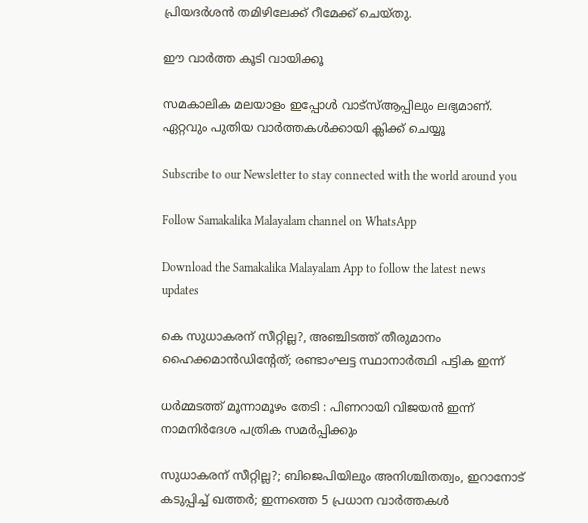പ്രിയദര്‍ശന്‍ തമിഴിലേക്ക് റീമേക്ക് ചെയ്തു.

ഈ വാർത്ത കൂടി വായിക്കൂ

സമകാലിക മലയാളം ഇപ്പോൾ വാട്‌സ്ആപ്പിലും ലഭ്യമാണ്. ഏറ്റവും പുതിയ വാർത്തകൾക്കായി ക്ലിക്ക് ചെയ്യൂ

Subscribe to our Newsletter to stay connected with the world around you

Follow Samakalika Malayalam channel on WhatsApp

Download the Samakalika Malayalam App to follow the latest news updates

കെ സുധാകരന് സീറ്റില്ല?, അഞ്ചിടത്ത് തീരുമാനം ഹൈക്കമാന്‍ഡിന്റേത്; രണ്ടാംഘട്ട സ്ഥാനാര്‍ത്ഥി പട്ടിക ഇന്ന്

ധർമ്മടത്ത് മൂന്നാമൂഴം തേടി : പിണറായി വിജയൻ ഇന്ന് നാമനിർദേശ പത്രിക സമർപ്പിക്കും

സുധാകരന് സീറ്റില്ല?; ബിജെപിയിലും അനിശ്ചിതത്വം, ഇറാനോട് കടുപ്പിച്ച് ഖത്തര്‍; ഇന്നത്തെ 5 പ്രധാന വാര്‍ത്തകള്‍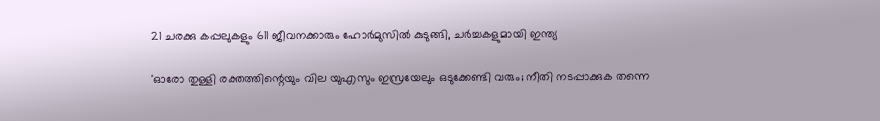21 ചരക്കു കപ്പലുകളും 611 ജീവനക്കാരും ഹോർമുസിൽ കുടുങ്ങി, ചർച്ചകളുമായി ഇന്ത്യ

'ഓരോ തുള്ളി രക്തത്തിന്റെയും വില യുഎസും ഇസ്രയേലും ഒടുക്കേണ്ടി വരും; നീതി നടപ്പാക്കുക തന്നെ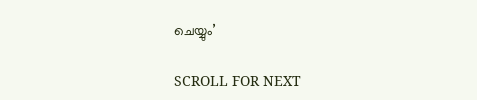ചെയ്യും’

SCROLL FOR NEXT